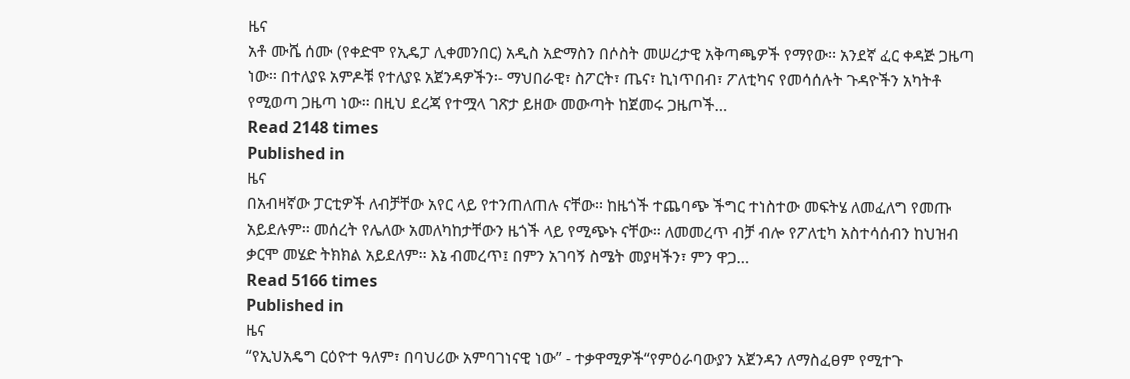ዜና
አቶ ሙሼ ሰሙ (የቀድሞ የኢዴፓ ሊቀመንበር) አዲስ አድማስን በሶስት መሠረታዊ አቅጣጫዎች የማየው፡፡ አንደኛ ፈር ቀዳጅ ጋዜጣ ነው፡፡ በተለያዩ አምዶቹ የተለያዩ አጀንዳዎችን፡- ማህበራዊ፣ ስፖርት፣ ጤና፣ ኪነጥበብ፣ ፖለቲካና የመሳሰሉት ጉዳዮችን አካትቶ የሚወጣ ጋዜጣ ነው፡፡ በዚህ ደረጃ የተሟላ ገጽታ ይዘው መውጣት ከጀመሩ ጋዜጦች…
Read 2148 times
Published in
ዜና
በአብዛኛው ፓርቲዎች ለብቻቸው አየር ላይ የተንጠለጠሉ ናቸው፡፡ ከዜጎች ተጨባጭ ችግር ተነስተው መፍትሄ ለመፈለግ የመጡ አይደሉም፡፡ መሰረት የሌለው አመለካከታቸውን ዜጎች ላይ የሚጭኑ ናቸው፡፡ ለመመረጥ ብቻ ብሎ የፖለቲካ አስተሳሰብን ከህዝብ ቃርሞ መሄድ ትክክል አይደለም፡፡ እኔ ብመረጥ፤ በምን አገባኝ ስሜት መያዛችን፣ ምን ዋጋ…
Read 5166 times
Published in
ዜና
“የኢህአዴግ ርዕዮተ ዓለም፣ በባህሪው አምባገነናዊ ነው” - ተቃዋሚዎች“የምዕራባውያን አጀንዳን ለማስፈፀም የሚተጉ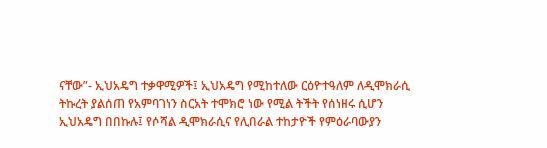ናቸው”- ኢህአዴግ ተቃዋሚዎች፤ ኢህአዴግ የሚከተለው ርዕዮተዓለም ለዲሞክራሲ ትኩረት ያልሰጠ የአምባገነን ስርአት ተሞክሮ ነው የሚል ትችት የሰነዘሩ ሲሆን ኢህአዴግ በበኩሉ፤ የሶሻል ዲሞክራሲና የሊበራል ተከታዮች የምዕራባውያን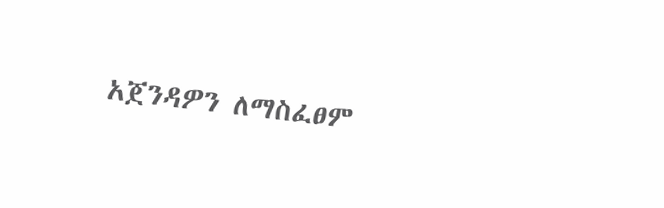አጀንዳዎን ለማስፈፀም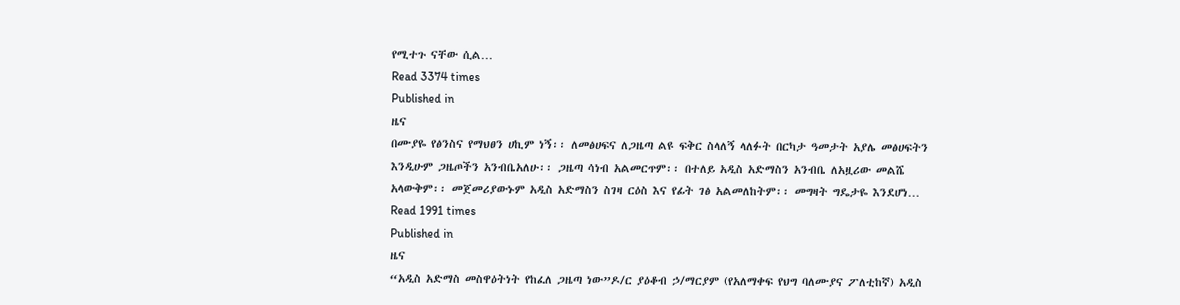የሚተጉ ናቸው ሲል…
Read 3374 times
Published in
ዜና
በሙያዬ የፅንስና የማህፀን ሀኪም ነኝ፡፡ ለመፅሀፍና ለጋዜጣ ልዩ ፍቅር ስላለኝ ላለፉት በርካታ ዓመታት አያሌ መፅሀፍትን እንዲሁም ጋዜጦችን አንብቤአለሁ፡፡ ጋዜጣ ሳነብ አልመርጥም፡፡ በተለይ አዲስ አድማስን አንብቤ ለአዟሪው መልሼ አላውቅም፡፡ መጀመሪያውኑም አዲስ አድማስን ስገዛ ርዕስ እና የፊት ገፅ አልመለከትም፡፡ መግዛት ግዴታዬ እንደሆነ…
Read 1991 times
Published in
ዜና
“አዲስ አድማስ መስዋዕትነት የከፈለ ጋዜጣ ነው”ዶ/ር ያዕቆብ ኃ/ማርያም (የአለማቀፍ የህግ ባለሙያና ፖለቲከኛ) አዲስ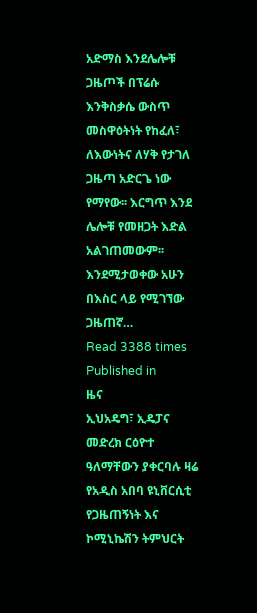አድማስ እንደሌሎቹ ጋዜጦች በፕሬሱ እንቅስቃሴ ውስጥ መስዋዕትነት የከፈለ፣ ለእውነትና ለሃቅ የታገለ ጋዜጣ አድርጌ ነው የማየው፡፡ እርግጥ እንደ ሌሎቹ የመዘጋት እድል አልገጠመውም፡፡ እንደሚታወቀው አሁን በእስር ላይ የሚገኘው ጋዜጠኛ…
Read 3388 times
Published in
ዜና
ኢህአዴግ፣ ኢዴፓና መድረክ ርዕዮተ ዓለማቸውን ያቀርባሉ ዛሬ የአዲስ አበባ ዩኒቨርሲቲ የጋዜጠኝነት እና ኮሚኒኬሽን ትምህርት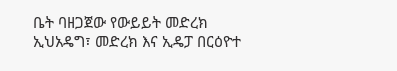ቤት ባዘጋጀው የውይይት መድረክ ኢህአዴግ፣ መድረክ እና ኢዴፓ በርዕዮተ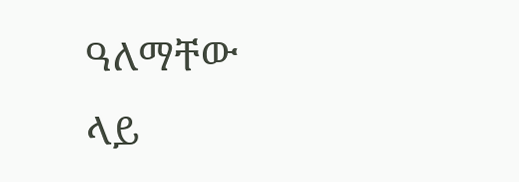ዓለማቸው ላይ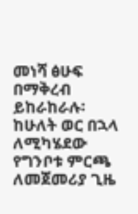መነሻ ፅሁፍ በማቅረብ ይከራከራሉ፡ከሁለት ወር በኋላ ለሚካሄደው የግንቦቱ ምርጫ ለመጀመሪያ ጊዜ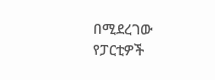በሚደረገው የፓርቲዎች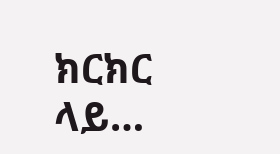ክርክር ላይ…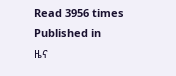Read 3956 times
Published in
ዜና